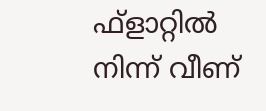ഫ്ളാറ്റില്‍ നിന്ന് വീണ്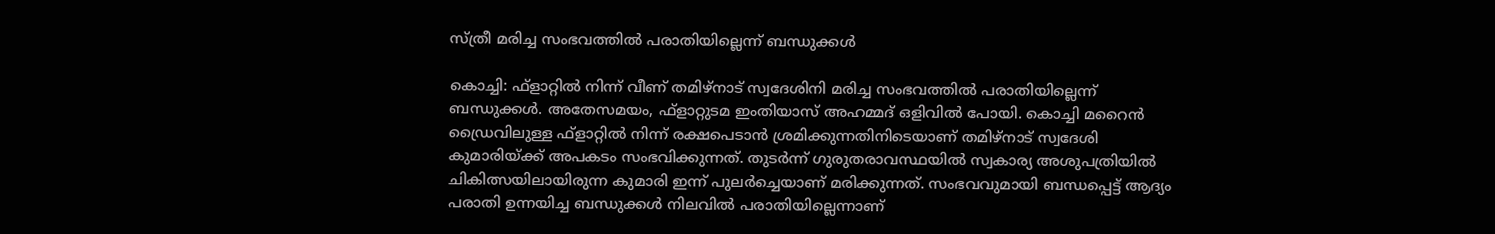സ്ത്രീ മരിച്ച സംഭവത്തില്‍ പരാതിയില്ലെന്ന് ബന്ധുക്കള്‍

കൊച്ചി: ഫ്ളാറ്റില്‍ നിന്ന് വീണ് തമിഴ്നാട് സ്വദേശിനി മരിച്ച സംഭവത്തില്‍ പരാതിയില്ലെന്ന് ബന്ധുക്കള്‍. അതേസമയം, ഫ്ളാറ്റുടമ ഇംതിയാസ് അഹമ്മദ് ഒളിവില്‍ പോയി. കൊച്ചി മറൈന്‍ ഡ്രൈവിലുള്ള ഫ്ളാറ്റില്‍ നിന്ന് രക്ഷപെടാന്‍ ശ്രമിക്കുന്നതിനിടെയാണ് തമിഴ്നാട് സ്വദേശി കുമാരിയ്ക്ക് അപകടം സംഭവിക്കുന്നത്. തുടര്‍ന്ന് ഗുരുതരാവസ്ഥയില്‍ സ്വകാര്യ അശുപത്രിയില്‍ ചികിത്സയിലായിരുന്ന കുമാരി ഇന്ന് പുലര്‍ച്ചെയാണ് മരിക്കുന്നത്. സംഭവവുമായി ബന്ധപ്പെട്ട് ആദ്യം പരാതി ഉന്നയിച്ച ബന്ധുക്കള്‍ നിലവില്‍ പരാതിയില്ലെന്നാണ്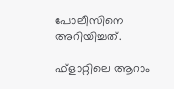പോലീസിനെ അറിയിച്ചത്.

ഫ്‌ളാറ്റിലെ ആറാം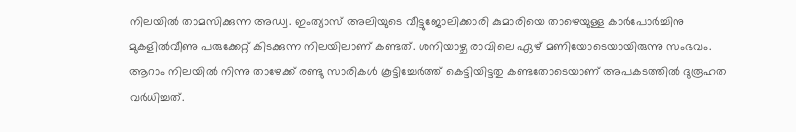നിലയില്‍ താമസിക്കുന്ന അഡ്വ. ഇംത്യാസ് അലിയുടെ വീട്ടുജോലിക്കാരി കുമാരിയെ താഴെയുള്ള കാര്‍പോര്‍ച്ചിനു മുകളില്‍വീണു പരുക്കേറ്റ് കിടക്കുന്ന നിലയിലാണ് കണ്ടത്. ശനിയാഴ്ച രാവിലെ ഏഴ് മണിയോടെയായിരുന്നു സംഭവം. ആറാം നിലയില്‍ നിന്നു താഴേക്ക് രണ്ടു സാരികള്‍ കൂട്ടിച്ചേര്‍ത്ത് കെട്ടിയിട്ടതു കണ്ടതോടെയാണ് അപകടത്തില്‍ ദുരൂഹത വര്‍ധിച്ചത്.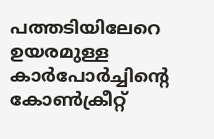പത്തടിയിലേറെ ഉയരമുള്ള കാര്‍പോര്‍ച്ചിന്റെ കോണ്‍ക്രീറ്റ്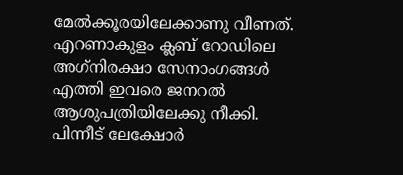മേല്‍ക്കൂരയിലേക്കാണു വീണത്. എറണാകുളം ക്ലബ് റോഡിലെ അഗ്‌നിരക്ഷാ സേനാംഗങ്ങള്‍ എത്തി ഇവരെ ജനറല്‍ ആശുപത്രിയിലേക്കു നീക്കി. പിന്നീട് ലേക്ഷോര്‍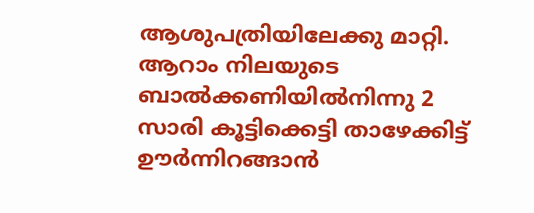ആശുപത്രിയിലേക്കു മാറ്റി. ആറാം നിലയുടെ ബാല്‍ക്കണിയില്‍നിന്നു 2 സാരി കൂട്ടിക്കെട്ടി താഴേക്കിട്ട് ഊര്‍ന്നിറങ്ങാന്‍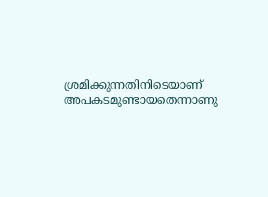ശ്രമിക്കുന്നതിനിടെയാണ് അപകടമുണ്ടായതെന്നാണു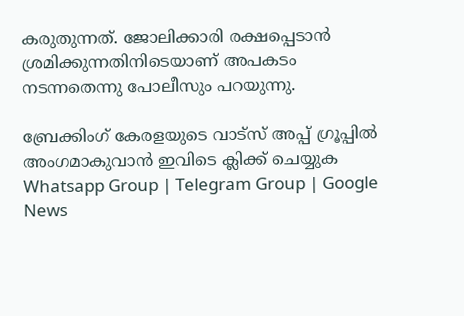കരുതുന്നത്. ജോലിക്കാരി രക്ഷപ്പെടാന്‍ ശ്രമിക്കുന്നതിനിടെയാണ് അപകടം നടന്നതെന്നു പോലീസും പറയുന്നു.

ബ്രേക്കിംഗ് കേരളയുടെ വാട്സ് അപ്പ് ഗ്രൂപ്പിൽ അംഗമാകുവാൻ ഇവിടെ ക്ലിക്ക് ചെയ്യുക Whatsapp Group | Telegram Group | Google News